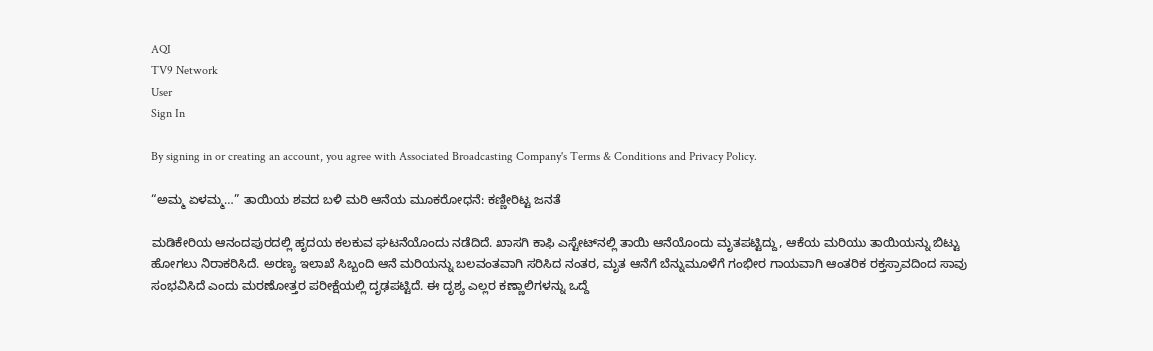AQI
TV9 Network
User
Sign In

By signing in or creating an account, you agree with Associated Broadcasting Company's Terms & Conditions and Privacy Policy.

“ಅಮ್ಮ ಏಳಮ್ಮ…” ತಾಯಿಯ ಶವದ ಬಳಿ ಮರಿ ಆನೆಯ ಮೂಕರೋಧನೆ: ಕಣ್ಣೀರಿಟ್ಟ ಜನತೆ

ಮಡಿಕೇರಿಯ ಆನಂದಪುರದಲ್ಲಿ ಹೃದಯ ಕಲಕುವ ಘಟನೆಯೊಂದು ನಡೆದಿದೆ. ಖಾಸಗಿ ಕಾಫಿ ಎಸ್ಟೇಟ್‌ನಲ್ಲಿ ತಾಯಿ ಆನೆಯೊಂದು ಮೃತಪಟ್ಟಿದ್ದು, ಆಕೆಯ ಮರಿಯು ತಾಯಿಯನ್ನು ಬಿಟ್ಟು ಹೋಗಲು ನಿರಾಕರಿಸಿದೆ. ಅರಣ್ಯ ಇಲಾಖೆ ಸಿಬ್ಬಂದಿ ಆನೆ ಮರಿಯನ್ನು ಬಲವಂತವಾಗಿ ಸರಿಸಿದ ನಂತರ, ಮೃತ ಆನೆಗೆ ಬೆನ್ನುಮೂಳೆಗೆ ಗಂಭೀರ ಗಾಯವಾಗಿ ಆಂತರಿಕ ರಕ್ತಸ್ರಾವದಿಂದ ಸಾವು ಸಂಭವಿಸಿದೆ ಎಂದು ಮರಣೋತ್ತರ ಪರೀಕ್ಷೆಯಲ್ಲಿ ದೃಢಪಟ್ಟಿದೆ. ಈ ದೃಶ್ಯ ಎಲ್ಲರ ಕಣ್ಣಾಲಿಗಳನ್ನು ಒದ್ದೆ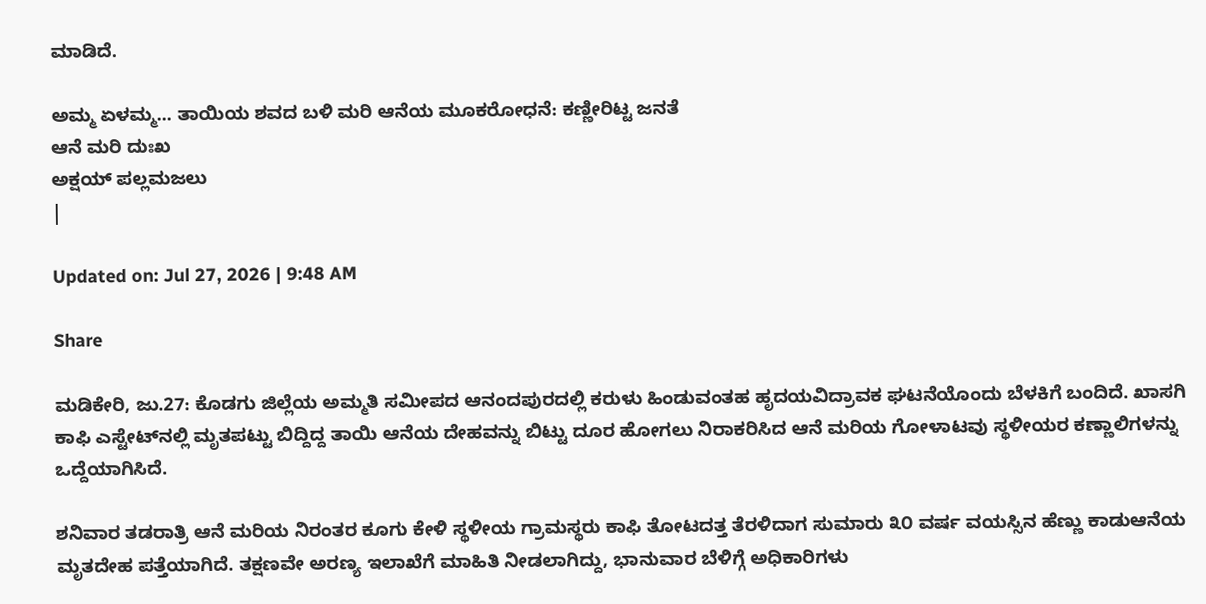ಮಾಡಿದೆ.

ಅಮ್ಮ ಏಳಮ್ಮ... ತಾಯಿಯ ಶವದ ಬಳಿ ಮರಿ ಆನೆಯ ಮೂಕರೋಧನೆ: ಕಣ್ಣೀರಿಟ್ಟ ಜನತೆ
ಆನೆ ಮರಿ ದುಃಖ
ಅಕ್ಷಯ್ ಪಲ್ಲಮಜಲು
|

Updated on: Jul 27, 2026 | 9:48 AM

Share

ಮಡಿಕೇರಿ, ಜು.27: ಕೊಡಗು ಜಿಲ್ಲೆಯ ಅಮ್ಮತಿ ಸಮೀಪದ ಆನಂದಪುರದಲ್ಲಿ ಕರುಳು ಹಿಂಡುವಂತಹ ಹೃದಯವಿದ್ರಾವಕ ಘಟನೆಯೊಂದು ಬೆಳಕಿಗೆ ಬಂದಿದೆ. ಖಾಸಗಿ ಕಾಫಿ ಎಸ್ಟೇಟ್‌ನಲ್ಲಿ ಮೃತಪಟ್ಟು ಬಿದ್ದಿದ್ದ ತಾಯಿ ಆನೆಯ ದೇಹವನ್ನು ಬಿಟ್ಟು ದೂರ ಹೋಗಲು ನಿರಾಕರಿಸಿದ ಆನೆ ಮರಿಯ ಗೋಳಾಟವು ಸ್ಥಳೀಯರ ಕಣ್ಣಾಲಿಗಳನ್ನು ಒದ್ದೆಯಾಗಿಸಿದೆ.

ಶನಿವಾರ ತಡರಾತ್ರಿ ಆನೆ ಮರಿಯ ನಿರಂತರ ಕೂಗು ಕೇಳಿ ಸ್ಥಳೀಯ ಗ್ರಾಮಸ್ಥರು ಕಾಫಿ ತೋಟದತ್ತ ತೆರಳಿದಾಗ ಸುಮಾರು ೩೦ ವರ್ಷ ವಯಸ್ಸಿನ ಹೆಣ್ಣು ಕಾಡುಆನೆಯ ಮೃತದೇಹ ಪತ್ತೆಯಾಗಿದೆ. ತಕ್ಷಣವೇ ಅರಣ್ಯ ಇಲಾಖೆಗೆ ಮಾಹಿತಿ ನೀಡಲಾಗಿದ್ದು, ಭಾನುವಾರ ಬೆಳಿಗ್ಗೆ ಅಧಿಕಾರಿಗಳು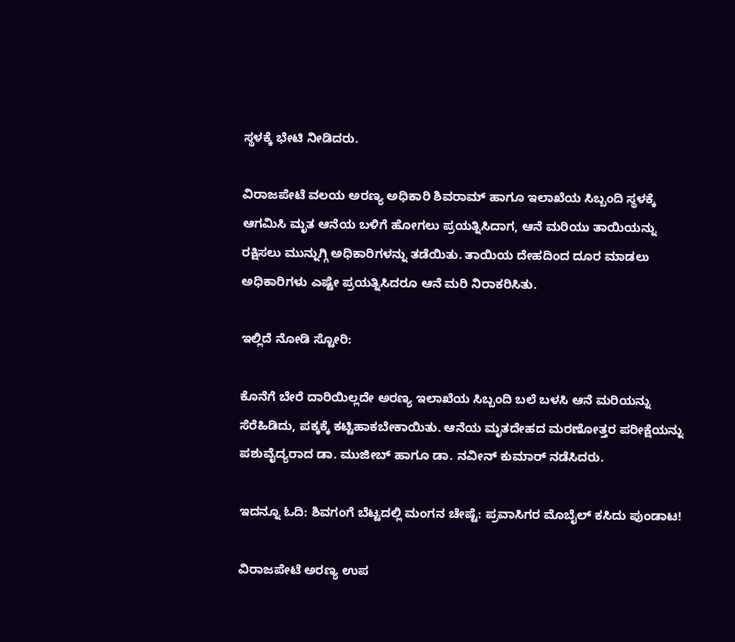ಸ್ಥಳಕ್ಕೆ ಭೇಟಿ ನೀಡಿದರು.

ವಿರಾಜಪೇಟೆ ವಲಯ ಅರಣ್ಯ ಅಧಿಕಾರಿ ಶಿವರಾಮ್ ಹಾಗೂ ಇಲಾಖೆಯ ಸಿಬ್ಬಂದಿ ಸ್ಥಳಕ್ಕೆ ಆಗಮಿಸಿ ಮೃತ ಆನೆಯ ಬಳಿಗೆ ಹೋಗಲು ಪ್ರಯತ್ನಿಸಿದಾಗ, ಆನೆ ಮರಿಯು ತಾಯಿಯನ್ನು ರಕ್ಷಿಸಲು ಮುನ್ನುಗ್ಗಿ ಅಧಿಕಾರಿಗಳನ್ನು ತಡೆಯಿತು. ತಾಯಿಯ ದೇಹದಿಂದ ದೂರ ಮಾಡಲು ಅಧಿಕಾರಿಗಳು ಎಷ್ಟೇ ಪ್ರಯತ್ನಿಸಿದರೂ ಆನೆ ಮರಿ ನಿರಾಕರಿಸಿತು.

ಇಲ್ಲಿದೆ ನೋಡಿ ಸ್ಟೋರಿ:

ಕೊನೆಗೆ ಬೇರೆ ದಾರಿಯಿಲ್ಲದೇ ಅರಣ್ಯ ಇಲಾಖೆಯ ಸಿಬ್ಬಂದಿ ಬಲೆ ಬಳಸಿ ಆನೆ ಮರಿಯನ್ನು ಸೆರೆಹಿಡಿದು, ಪಕ್ಕಕ್ಕೆ ಕಟ್ಟಿಹಾಕಬೇಕಾಯಿತು. ಆನೆಯ ಮೃತದೇಹದ ಮರಣೋತ್ತರ ಪರೀಕ್ಷೆಯನ್ನು ಪಶುವೈದ್ಯರಾದ ಡಾ. ಮುಜೀಬ್ ಹಾಗೂ ಡಾ. ನವೀನ್ ಕುಮಾರ್ ನಡೆಸಿದರು.

ಇದನ್ನೂ ಓದಿ: ಶಿವಗಂಗೆ ಬೆಟ್ಟದಲ್ಲಿ ಮಂಗನ ಚೇಷ್ಟೆ: ಪ್ರವಾಸಿಗರ ಮೊಬೈಲ್ ಕಸಿದು ಪುಂಡಾಟ!

ವಿರಾಜಪೇಟೆ ಅರಣ್ಯ ಉಪ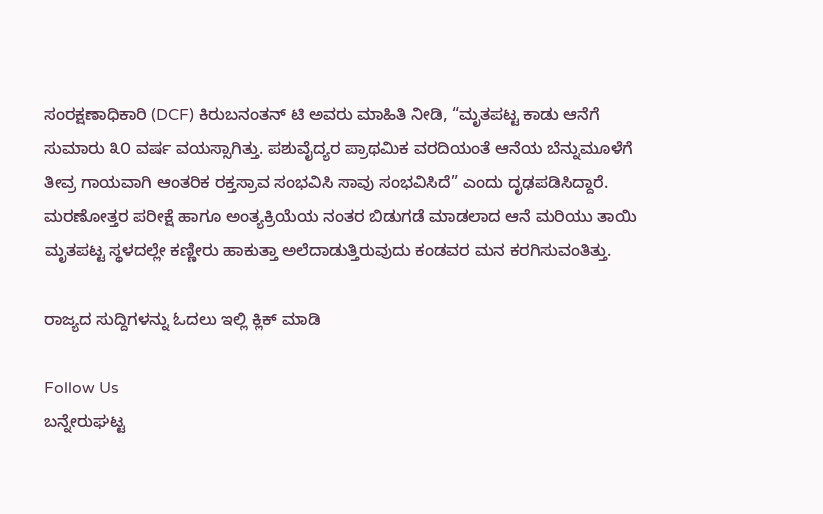ಸಂರಕ್ಷಣಾಧಿಕಾರಿ (DCF) ಕಿರುಬನಂತನ್ ಟಿ ಅವರು ಮಾಹಿತಿ ನೀಡಿ, “ಮೃತಪಟ್ಟ ಕಾಡು ಆನೆಗೆ ಸುಮಾರು ೩೦ ವರ್ಷ ವಯಸ್ಸಾಗಿತ್ತು. ಪಶುವೈದ್ಯರ ಪ್ರಾಥಮಿಕ ವರದಿಯಂತೆ ಆನೆಯ ಬೆನ್ನುಮೂಳೆಗೆ ತೀವ್ರ ಗಾಯವಾಗಿ ಆಂತರಿಕ ರಕ್ತಸ್ರಾವ ಸಂಭವಿಸಿ ಸಾವು ಸಂಭವಿಸಿದೆ” ಎಂದು ದೃಢಪಡಿಸಿದ್ದಾರೆ. ಮರಣೋತ್ತರ ಪರೀಕ್ಷೆ ಹಾಗೂ ಅಂತ್ಯಕ್ರಿಯೆಯ ನಂತರ ಬಿಡುಗಡೆ ಮಾಡಲಾದ ಆನೆ ಮರಿಯು ತಾಯಿ ಮೃತಪಟ್ಟ ಸ್ಥಳದಲ್ಲೇ ಕಣ್ಣೀರು ಹಾಕುತ್ತಾ ಅಲೆದಾಡುತ್ತಿರುವುದು ಕಂಡವರ ಮನ ಕರಗಿಸುವಂತಿತ್ತು.

ರಾಜ್ಯದ ಸುದ್ದಿಗಳನ್ನು ಓದಲು ಇಲ್ಲಿ ಕ್ಲಿಕ್ ಮಾಡಿ

Follow Us
ಬನ್ನೇರುಘಟ್ಟ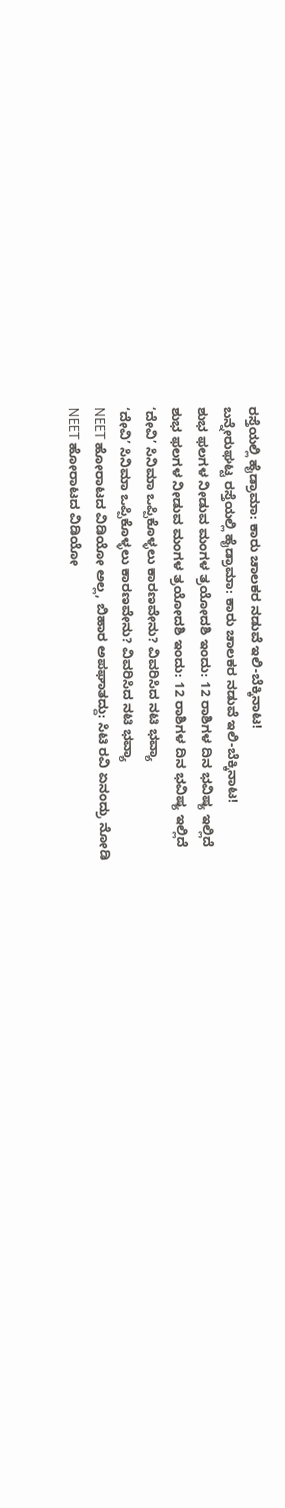ರಸ್ತೆಯಲ್ಲಿ ಹೈಡ್ರಾಮಾ: ಕಾರು ಚಾಲಕರ ನಡುವೆ ಇಲಿ-ಬೆಕ್ಕಿನಾಟ!
ಬನ್ನೇರುಘಟ್ಟ ರಸ್ತೆಯಲ್ಲಿ ಹೈಡ್ರಾಮಾ: ಕಾರು ಚಾಲಕರ ನಡುವೆ ಇಲಿ-ಬೆಕ್ಕಿನಾಟ!
ಶುಭ ಫಲಗಳ ನೀಡುವ ಮಂಗಳ ತ್ರಯೋದಶಿ ಇಂದು: 12 ರಾಶಿಗಳ ದಿನ ಭವಿಷ್ಯ ಇಲ್ಲಿದೆ
ಶುಭ ಫಲಗಳ ನೀಡುವ ಮಂಗಳ ತ್ರಯೋದಶಿ ಇಂದು: 12 ರಾಶಿಗಳ ದಿನ ಭವಿಷ್ಯ ಇಲ್ಲಿದೆ
‘ದೇವಿ’ ಸಿನಿಮಾ ಒಪ್ಪಿಕೊಳ್ಳಲು ಕಾರಣವೇನು? ವಿವರಿಸಿದ ನಟಿ ಭವ್ಯಾ
‘ದೇವಿ’ ಸಿನಿಮಾ ಒಪ್ಪಿಕೊಳ್ಳಲು ಕಾರಣವೇನು? ವಿವರಿಸಿದ ನಟಿ ಭವ್ಯಾ
NEET ಹೋರಾಟದ ವಿಡಿಯೋ ಅಲ್ಲ, ಬಿಹಾರ ಅಪಘಾತದ್ದು: ಸಿಟಿ ರವಿ ಏನಂದ್ರು ನೋಡಿ
NEET ಹೋರಾಟದ ವಿಡಿಯೋ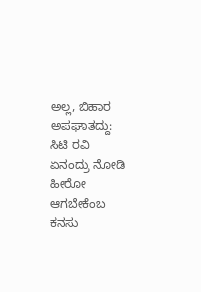ಅಲ್ಲ, ಬಿಹಾರ ಅಪಘಾತದ್ದು: ಸಿಟಿ ರವಿ ಏನಂದ್ರು ನೋಡಿ
ಹೀರೋ ಆಗಬೇಕೆಂಬ ಕನಸು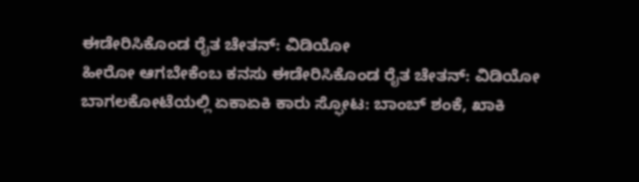ಈಡೇರಿಸಿಕೊಂಡ ರೈತ ಚೇತನ್: ವಿಡಿಯೋ
ಹೀರೋ ಆಗಬೇಕೆಂಬ ಕನಸು ಈಡೇರಿಸಿಕೊಂಡ ರೈತ ಚೇತನ್: ವಿಡಿಯೋ
ಬಾಗಲಕೋಟೆಯಲ್ಲಿ ಏಕಾಏಕಿ ಕಾರು ಸ್ಫೋಟ: ಬಾಂಬ್ ಶಂಕೆ, ಖಾಕಿ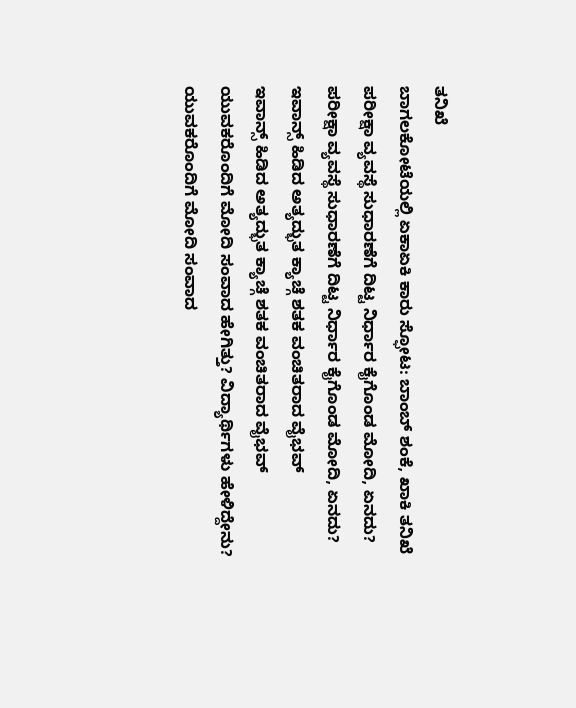ತನಿಖೆ
ಬಾಗಲಕೋಟೆಯಲ್ಲಿ ಏಕಾಏಕಿ ಕಾರು ಸ್ಫೋಟ: ಬಾಂಬ್ ಶಂಕೆ, ಖಾಕಿ ತನಿಖೆ
ಪರೀಕ್ಷಾ ವ್ಯವಸ್ಥೆ ಸುಧಾರಣೆಗೆ ದಿಟ್ಟ ನಿರ್ಧಾರ ಕೈಗೊಂಡ ಮೋದಿ, ಏನದು?
ಪರೀಕ್ಷಾ ವ್ಯವಸ್ಥೆ ಸುಧಾರಣೆಗೆ ದಿಟ್ಟ ನಿರ್ಧಾರ ಕೈಗೊಂಡ ಮೋದಿ, ಏನದು?
ಇವಾನ್ಸ್ ಹಿಡಿದ ಅತ್ಯದ್ಭುತ ಕ್ಯಾಚ್ಗೆ ಶತಕ ವಂಚಿತರಾದ ವೈಭವ್
ಇವಾನ್ಸ್ ಹಿಡಿದ ಅತ್ಯದ್ಭುತ ಕ್ಯಾಚ್ಗೆ ಶತಕ ವಂಚಿತರಾದ ವೈಭವ್
ಯುವಕರೊಂದಿಗೆ ಮೋದಿ ಸಂವಾದ ಹೇಗಿತ್ತು? ವಿದ್ಯಾರ್ಥಿಗಳು ಹೇಳಿದ್ದೇನು?
ಯುವಕರೊಂದಿಗೆ ಮೋದಿ ಸಂವಾದ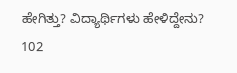ಹೇಗಿತ್ತು? ವಿದ್ಯಾರ್ಥಿಗಳು ಹೇಳಿದ್ದೇನು?
102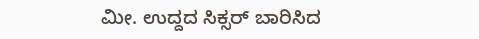ಮೀ. ಉದ್ದದ ಸಿಕ್ಸರ್ ಬಾರಿಸಿದ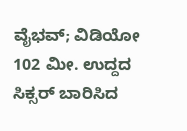ವೈಭವ್; ವಿಡಿಯೋ
102 ಮೀ. ಉದ್ದದ ಸಿಕ್ಸರ್ ಬಾರಿಸಿದ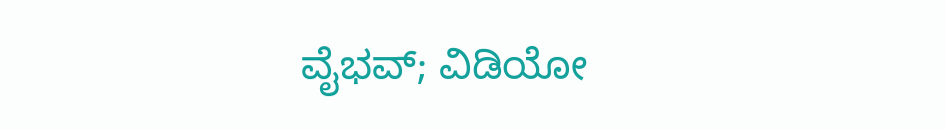ವೈಭವ್; ವಿಡಿಯೋ